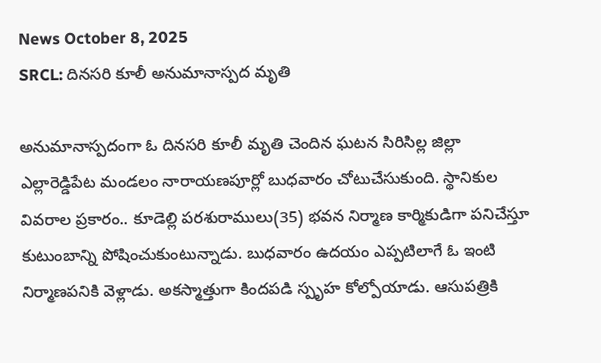News October 8, 2025
SRCL: దినసరి కూలీ అనుమానాస్పద మృతి

అనుమానాస్పదంగా ఓ దినసరి కూలీ మృతి చెందిన ఘటన సిరిసిల్ల జిల్లా ఎల్లారెడ్డిపేట మండలం నారాయణపూర్లో బుధవారం చోటుచేసుకుంది. స్థానికుల వివరాల ప్రకారం.. కూడెల్లి పరశురాములు(35) భవన నిర్మాణ కార్మికుడిగా పనిచేస్తూ కుటుంబాన్ని పోషించుకుంటున్నాడు. బుధవారం ఉదయం ఎప్పటిలాగే ఓ ఇంటి నిర్మాణపనికి వెళ్లాడు. అకస్మాత్తుగా కిందపడి స్పృహ కోల్పోయాడు. ఆసుపత్రికి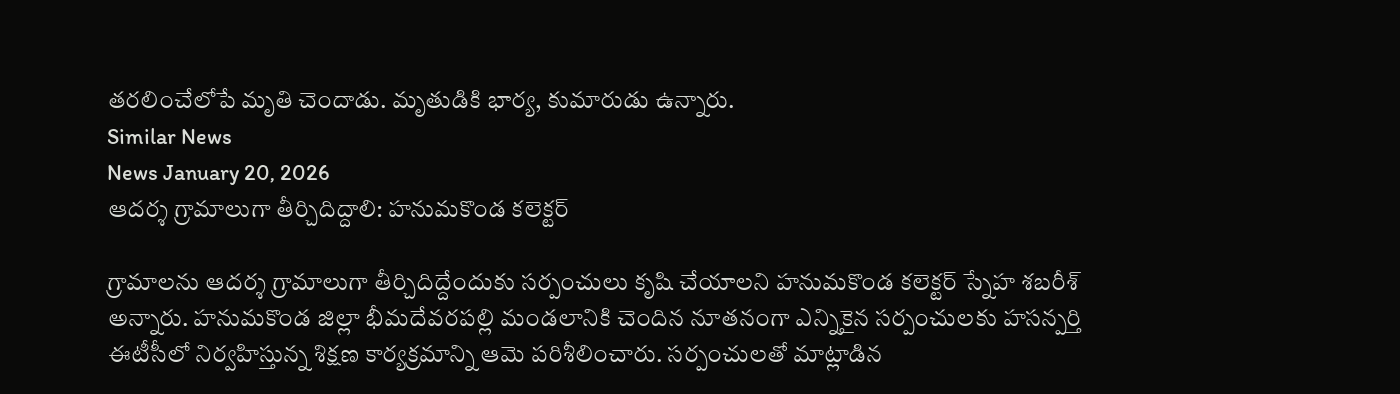తరలించేలోపే మృతి చెందాడు. మృతుడికి భార్య, కుమారుడు ఉన్నారు.
Similar News
News January 20, 2026
ఆదర్శ గ్రామాలుగా తీర్చిదిద్దాలి: హనుమకొండ కలెక్టర్

గ్రామాలను ఆదర్శ గ్రామాలుగా తీర్చిదిద్దేందుకు సర్పంచులు కృషి చేయాలని హనుమకొండ కలెక్టర్ స్నేహ శబరీశ్ అన్నారు. హనుమకొండ జిల్లా భీమదేవరపల్లి మండలానికి చెందిన నూతనంగా ఎన్నికైన సర్పంచులకు హసన్పర్తి ఈటీసీలో నిర్వహిస్తున్న శిక్షణ కార్యక్రమాన్ని ఆమె పరిశీలించారు. సర్పంచులతో మాట్లాడిన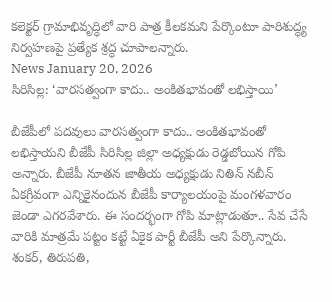కలెక్టర్ గ్రామాభివృద్ధిలో వారి పాత్ర కీలకమని పేర్కొంటూ పారిశుద్ధ్య నిర్వహణపై ప్రత్యేక శ్రద్ధ చూపాలన్నారు.
News January 20, 2026
సిరిసిల్ల: ‘వారసత్వంగా కాదు.. అంకితభావంతో లభిస్తాయి’

బీజేపీలో పదవులు వారసత్వంగా కాదు.. అంకితభావంతో లభిస్తాయని బీజేపీ సిరిసిల్ల జిల్లా అధ్యక్షుడు రెడ్డబోయిన గోపి అన్నారు. బీజేపీ నూతన జాతీయ అధ్యక్షుడు నితిన్ నబీన్ ఏకగ్రీవంగా ఎన్నికైనందున బీజేపీ కార్యాలయంపై మంగళవారం జెండా ఎగరవేశారు. ఈ సందర్భంగా గోపి మాట్లాడుతూ.. సేవ చేసే వారికి మాత్రమే పట్టం కట్టే ఏకైక పార్టీ బీజేపీ అని పేర్కొన్నారు. శంకర్, తిరుపతి,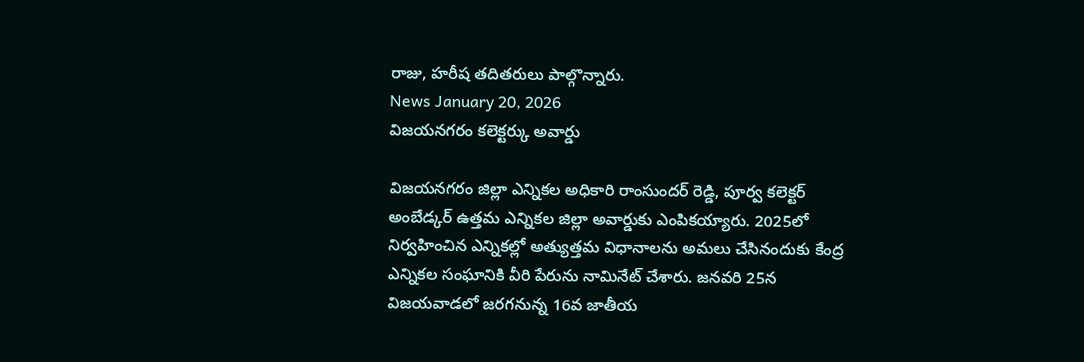రాజు, హరీష తదితరులు పాల్గొన్నారు.
News January 20, 2026
విజయనగరం కలెక్టర్కు అవార్డు

విజయనగరం జిల్లా ఎన్నికల అధికారి రాంసుందర్ రెడ్డి, పూర్వ కలెక్టర్ అంబేడ్కర్ ఉత్తమ ఎన్నికల జిల్లా అవార్డుకు ఎంపికయ్యారు. 2025లో నిర్వహించిన ఎన్నికల్లో అత్యుత్తమ విధానాలను అమలు చేసినందుకు కేంద్ర ఎన్నికల సంఘానికి వీరి పేరును నామినేట్ చేశారు. జనవరి 25న విజయవాడలో జరగనున్న 16వ జాతీయ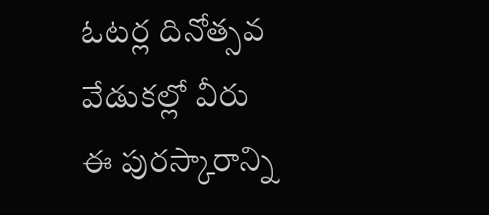ఓటర్ల దినోత్సవ వేడుకల్లో వీరు ఈ పురస్కారాన్ని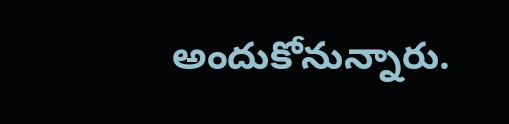అందుకోనున్నారు.